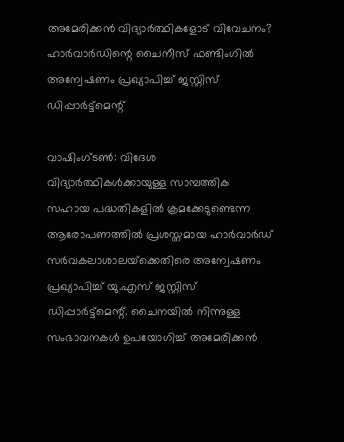അമേരിക്കൻ വിദ്യാർത്ഥികളോട് വിവേചനം? ഹാർവാർഡിന്റെ ചൈനീസ് ഫണ്ടിംഗിൽ അന്വേഷണം പ്രഖ്യാപിച്ച് ജസ്റ്റിസ് ഡിപ്പാർട്ട്‌മെന്റ്

വാഷിംഗ്ടൺ: വിദേശ വിദ്യാർത്ഥികൾക്കായുള്ള സാമ്പത്തിക സഹായ പദ്ധതികളിൽ ക്രമക്കേടുണ്ടെന്ന ആരോപണത്തിൽ പ്രശസ്തമായ ഹാർവാർഡ് സർവകലാശാലയ്‌ക്കെതിരെ അന്വേഷണം പ്രഖ്യാപിച്ച് യു.എസ് ജസ്റ്റിസ് ഡിപ്പാർട്ട്‌മെന്റ്. ചൈനയിൽ നിന്നുള്ള സംഭാവനകൾ ഉപയോഗിച്ച് അമേരിക്കൻ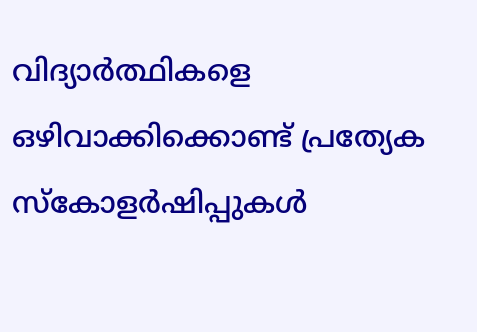വിദ്യാർത്ഥികളെ ഒഴിവാക്കിക്കൊണ്ട് പ്രത്യേക സ്കോളർഷിപ്പുകൾ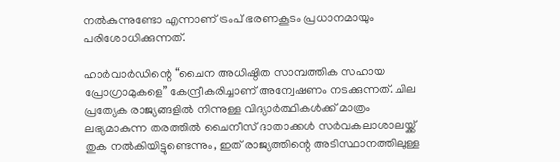നൽകുന്നുണ്ടോ എന്നാണ് ട്രംപ് ഭരണകൂടം പ്രധാനമായും പരിശോധിക്കുന്നത്.

ഹാർവാർഡിന്റെ “ചൈന അധിഷ്ഠിത സാമ്പത്തിക സഹായ പ്രോഗ്രാമുകളെ” കേന്ദ്രീകരിച്ചാണ് അന്വേഷണം നടക്കുന്നത്. ചില പ്രത്യേക രാജ്യങ്ങളിൽ നിന്നുള്ള വിദ്യാർത്ഥികൾക്ക് മാത്രം ലഭ്യമാകുന്ന തരത്തിൽ ചൈനീസ് ദാതാക്കൾ സർവകലാശാലയ്ക്ക് തുക നൽകിയിട്ടുണ്ടെന്നും, ഇത് രാജ്യത്തിന്റെ അടിസ്ഥാനത്തിലുള്ള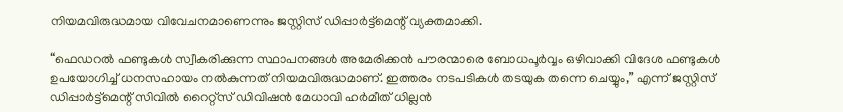നിയമവിരുദ്ധമായ വിവേചനമാണെന്നും ജസ്റ്റിസ് ഡിപ്പാർട്ട്‌മെന്റ് വ്യക്തമാക്കി.

“ഫെഡറൽ ഫണ്ടുകൾ സ്വീകരിക്കുന്ന സ്ഥാപനങ്ങൾ അമേരിക്കൻ പൗരന്മാരെ ബോധപൂർവ്വം ഒഴിവാക്കി വിദേശ ഫണ്ടുകൾ ഉപയോഗിച്ച് ധനസഹായം നൽകുന്നത് നിയമവിരുദ്ധമാണ്. ഇത്തരം നടപടികൾ തടയുക തന്നെ ചെയ്യും,” എന്ന് ജസ്റ്റിസ് ഡിപ്പാർട്ട്‌മെന്റ് സിവില്‍ റൈറ്റ്സ് ഡിവിഷൻ മേധാവി ഹർമീത് ധില്ലൻ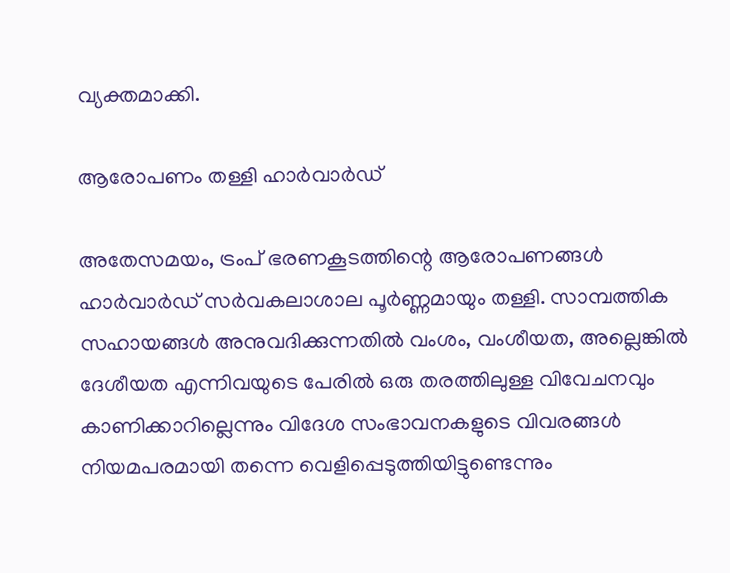വ്യക്തമാക്കി.

ആരോപണം തള്ളി ഹാർവാർഡ്

അതേസമയം, ട്രംപ് ഭരണകൂടത്തിന്റെ ആരോപണങ്ങൾ ഹാർവാർഡ് സർവകലാശാല പൂർണ്ണമായും തള്ളി. സാമ്പത്തിക സഹായങ്ങൾ അനുവദിക്കുന്നതിൽ വംശം, വംശീയത, അല്ലെങ്കിൽ ദേശീയത എന്നിവയുടെ പേരിൽ ഒരു തരത്തിലുള്ള വിവേചനവും കാണിക്കാറില്ലെന്നും വിദേശ സംഭാവനകളുടെ വിവരങ്ങൾ നിയമപരമായി തന്നെ വെളിപ്പെടുത്തിയിട്ടുണ്ടെന്നും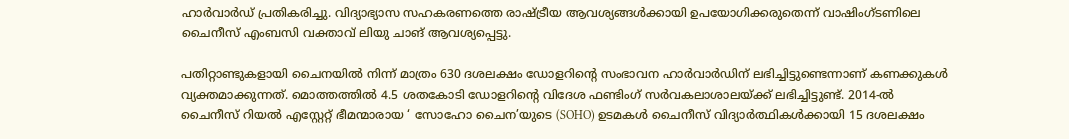ഹാർവാർഡ് പ്രതികരിച്ചു. വിദ്യാഭ്യാസ സഹകരണത്തെ രാഷ്ട്രീയ ആവശ്യങ്ങൾക്കായി ഉപയോഗിക്കരുതെന്ന് വാഷിംഗ്ടണിലെ ചൈനീസ് എംബസി വക്താവ് ലിയു ചാങ് ആവശ്യപ്പെട്ടു.

പതിറ്റാണ്ടുകളായി ചൈനയിൽ നിന്ന് മാത്രം 630 ദശലക്ഷം ഡോളറിന്റെ സംഭാവന ഹാർവാർഡിന് ലഭിച്ചിട്ടുണ്ടെന്നാണ് കണക്കുകൾ വ്യക്തമാക്കുന്നത്. മൊത്തത്തിൽ 4.5 ശതകോടി ഡോളറിന്റെ വിദേശ ഫണ്ടിംഗ് സർവകലാശാലയ്ക്ക് ലഭിച്ചിട്ടുണ്ട്. 2014-ൽ ചൈനീസ് റിയൽ എസ്റ്റേറ്റ് ഭീമന്മാരായ ‘ സോഹോ ചൈന’യുടെ (SOHO) ഉടമകൾ ചൈനീസ് വിദ്യാർത്ഥികൾക്കായി 15 ദശലക്ഷം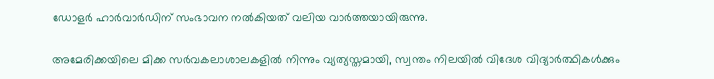ഡോളർ ഹാർവാർഡിന് സംഭാവന നൽകിയത് വലിയ വാർത്തയായിരുന്നു.

അമേരിക്കയിലെ മിക്ക സർവകലാശാലകളിൽ നിന്നും വ്യത്യസ്തമായി, സ്വന്തം നിലയിൽ വിദേശ വിദ്യാർത്ഥികൾക്കും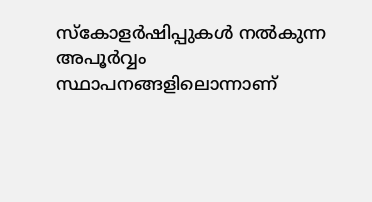സ്കോളർഷിപ്പുകൾ നൽകുന്ന അപൂർവ്വം സ്ഥാപനങ്ങളിലൊന്നാണ്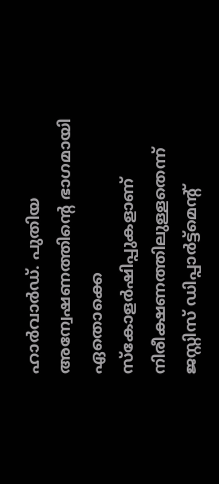ഹാർവാർഡ്. പുതിയ അന്വേഷണത്തിന്റെ ഭാഗമായി ഏതൊക്കെ സ്കോളർഷിപ്പുകളാണ് നിരീക്ഷണത്തിലുള്ളതെന്ന് ജസ്റ്റിസ് ഡിപ്പാർട്ട്‌മെന്റ്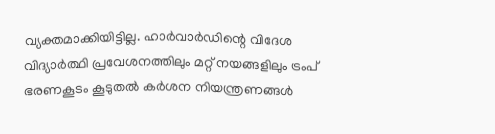വ്യക്തമാക്കിയിട്ടില്ല. ഹാർവാർഡിന്റെ വിദേശ വിദ്യാർത്ഥി പ്രവേശനത്തിലും മറ്റ് നയങ്ങളിലും ട്രംപ് ഭരണകൂടം കൂടുതൽ കർശന നിയന്ത്രണങ്ങൾ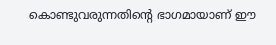കൊണ്ടുവരുന്നതിന്റെ ഭാഗമായാണ് ഈ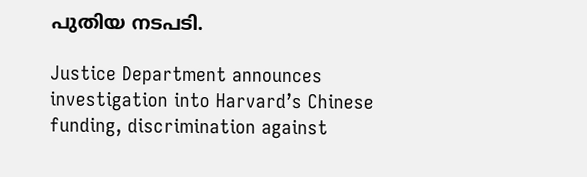പുതിയ നടപടി.

Justice Department announces investigation into Harvard’s Chinese funding, discrimination against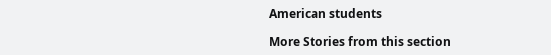American students

More Stories from this section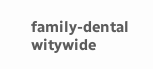family-dental
witywide